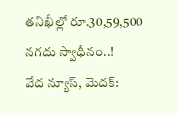తనిఖీల్లో రూ.30,59,500 నగదు స్వాధీనం..!
వేద న్యూస్, మెదక్: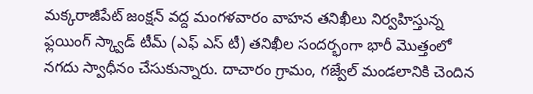మక్కరాజీపేట్ జంక్షన్ వద్ద మంగళవారం వాహన తనిఖీలు నిర్వహిస్తున్న ఫ్లయింగ్ స్క్వాడ్ టీమ్ (ఎఫ్ ఎస్ టీ) తనిఖీల సందర్భంగా భారీ మొత్తంలో నగదు స్వాధీనం చేసుకున్నారు. దాచారం గ్రామం, గజ్వేల్ మండలానికి చెందిన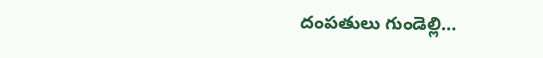దంపతులు గుండెల్లి…